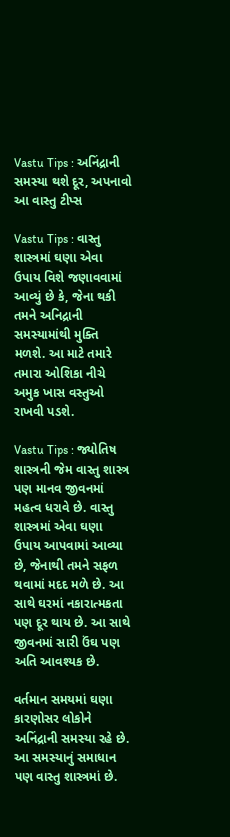Vastu Tips : અનિંદ્રાની સમસ્યા થશે દૂર, અપનાવો આ વાસ્તુ ટીપ્સ

Vastu Tips : વાસ્તુ શાસ્ત્રમાં ઘણા એવા ઉપાય વિશે જણાવવામાં આવ્યું છે કે, જેના થકી તમને અનિદ્રાની સમસ્યામાંથી મુક્તિ મળશે. આ માટે તમારે તમારા ઓશિકા નીચે અમુક ખાસ વસ્તુઓ રાખવી પડશે.

Vastu Tips : જ્યોતિષ શાસ્ત્રની જેમ વાસ્તુ શાસ્ત્ર પણ માનવ જીવનમાં મહત્વ ધરાવે છે. વાસ્તુ શાસ્ત્રમાં એવા ઘણા ઉપાય આપવામાં આવ્યા છે, જેનાથી તમને સફળ થવામાં મદદ મળે છે. આ સાથે ઘરમાં નકારાત્મકતા પણ દૂર થાય છે. આ સાથે જીવનમાં સારી ઉંઘ પણ અતિ આવશ્યક છે.

વર્તમાન સમયમાં ઘણા કારણોસર લોકોને અનિંદ્રાની સમસ્યા રહે છે. આ સમસ્યાનું સમાધાન પણ વાસ્તુ શાસ્ત્રમાં છે.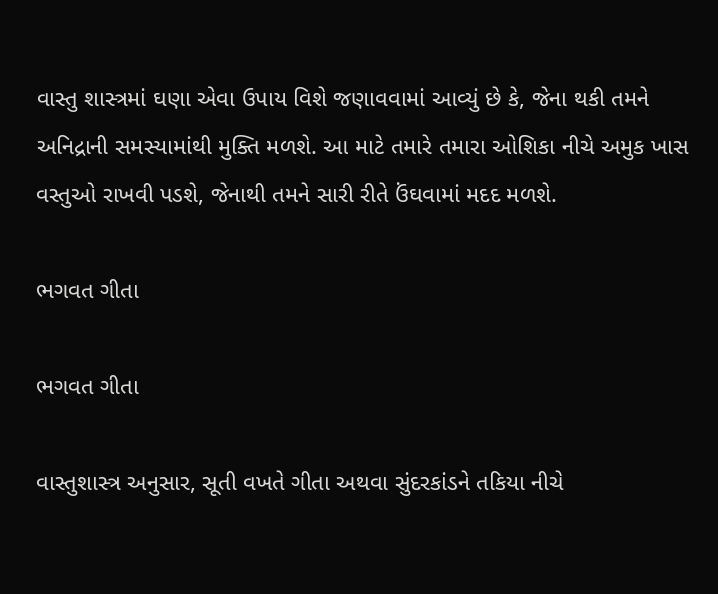વાસ્તુ શાસ્ત્રમાં ઘણા એવા ઉપાય વિશે જણાવવામાં આવ્યું છે કે, જેના થકી તમને અનિદ્રાની સમસ્યામાંથી મુક્તિ મળશે. આ માટે તમારે તમારા ઓશિકા નીચે અમુક ખાસ વસ્તુઓ રાખવી પડશે, જેનાથી તમને સારી રીતે ઉંઘવામાં મદદ મળશે.

ભગવત ગીતા

ભગવત ગીતા

વાસ્તુશાસ્ત્ર અનુસાર, સૂતી વખતે ગીતા અથવા સુંદરકાંડને તકિયા નીચે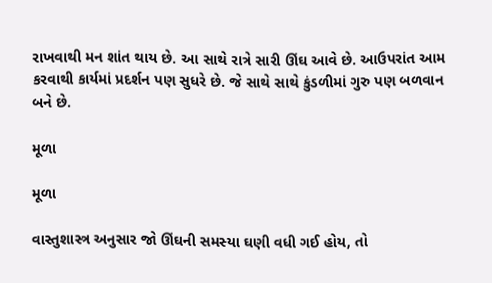રાખવાથી મન શાંત થાય છે. આ સાથે રાત્રે સારી ઊંઘ આવે છે. આઉપરાંત આમ કરવાથી કાર્યમાં પ્રદર્શન પણ સુધરે છે. જે સાથે સાથે કુંડળીમાં ગુરુ પણ બળવાન બને છે.

મૂળા

મૂળા

વાસ્તુશાસ્ત્ર અનુસાર જો ઊંઘની સમસ્યા ઘણી વધી ગઈ હોય, તો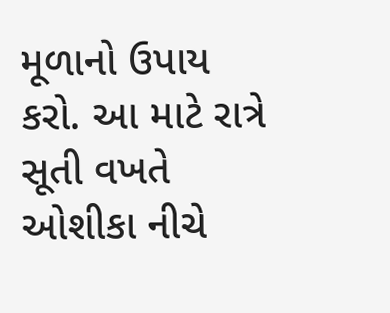મૂળાનો ઉપાય કરો. આ માટે રાત્રે સૂતી વખતે ઓશીકા નીચે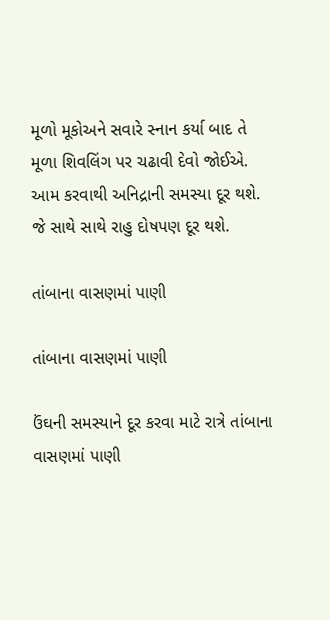મૂળો મૂકોઅને સવારે સ્નાન કર્યા બાદ તે મૂળા શિવલિંગ પર ચઢાવી દેવો જોઈએ. આમ કરવાથી અનિદ્રાની સમસ્યા દૂર થશે. જે સાથે સાથે રાહુ દોષપણ દૂર થશે.

તાંબાના વાસણમાં પાણી

તાંબાના વાસણમાં પાણી

ઉંઘની સમસ્યાને દૂર કરવા માટે રાત્રે તાંબાના વાસણમાં પાણી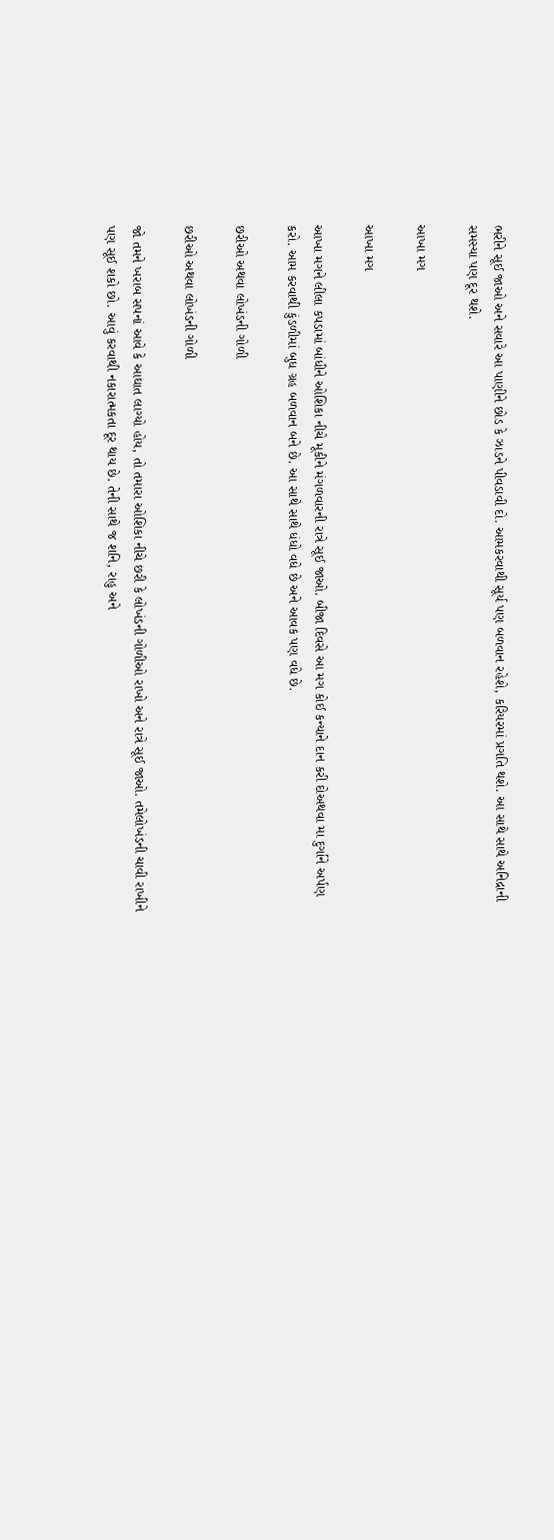ભરીને સૂઈ જાઓ અને સવારે આ પાણીને છોડ કે ઝાડને પીવડાવી દો. આમકરવાથી સૂર્ય પણ બળવાન રહેશે, કરિયરમાં પ્રગતિ થશે. આ સાથે સાથે અનિદ્રાની સમસ્યા પણ દૂર થશે.

આખા મગ

આખા મગ

આખા મગને લીલા કપડામાં બાંધીને ઓશિકા નીચે મૂકીને મંગળવારની રાત્રે સૂઈ જાઓ. બીજા દિવસે આ મગ કોઈ કન્યાને દાન કરી દોઅથવા મા દુર્ગાને અર્પણ કરો. આમ કરવાથી કુંડળીમાં બુધ ગ્રહ બળવાન બને છે. આ સાથે સાથે ધંધો વધે છે અને આવક પણ વધે છે.

છરીઓ અથવા લોખંડની ગોળી

છરીઓ અથવા લોખંડની ગોળી

જો તમને ખરાબ સપનાં આવે કે આઘાત લાગ્યો હોય, તો તમારા ઓશિકા નીચે છરી કે લોખંડની ગોળીઓ રાખો અને રાત્રે સૂઈ જાઓ. તમેલોખંડની ચાવી રાખીને પણ સૂઈ શકો છો. આવું કરવાથી નકારાત્મકતા દૂર થાય છે. તેની સાથે જ શનિ, રાહુ અને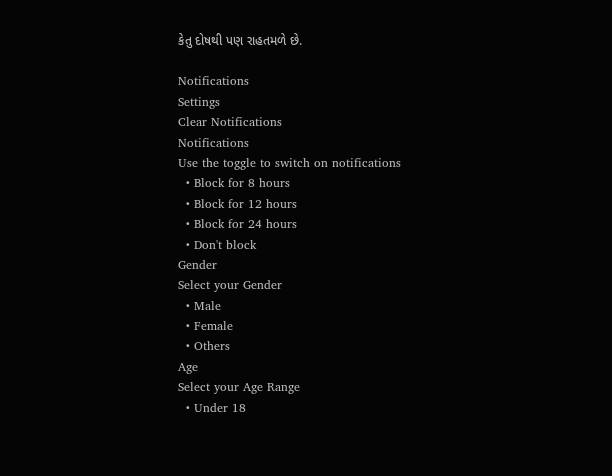કેતુ દોષથી પણ રાહતમળે છે.

Notifications
Settings
Clear Notifications
Notifications
Use the toggle to switch on notifications
  • Block for 8 hours
  • Block for 12 hours
  • Block for 24 hours
  • Don't block
Gender
Select your Gender
  • Male
  • Female
  • Others
Age
Select your Age Range
  • Under 18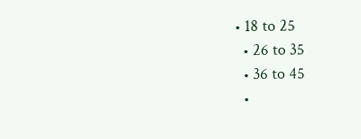• 18 to 25
  • 26 to 35
  • 36 to 45
  •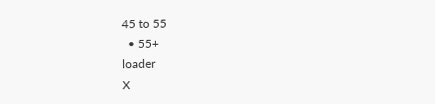45 to 55
  • 55+
loader
X